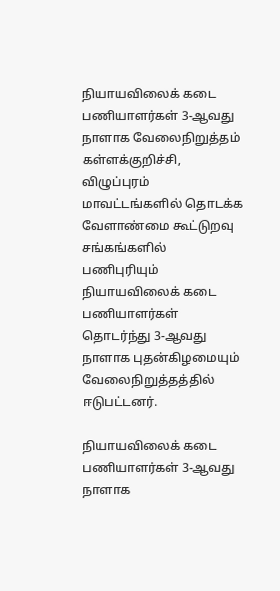நியாயவிலைக் கடை பணியாளர்கள் 3-ஆவது நாளாக வேலைநிறுத்தம்
கள்ளக்குறிச்சி, விழுப்புரம் மாவட்டங்களில் தொடக்க வேளாண்மை கூட்டுறவு சங்கங்களில் பணிபுரியும் நியாயவிலைக் கடை பணியாளர்கள் தொடர்ந்து 3-ஆவது நாளாக புதன்கிழமையும் வேலைநிறுத்தத்தில் ஈடுபட்டனர்.

நியாயவிலைக் கடை பணியாளர்கள் 3-ஆவது நாளாக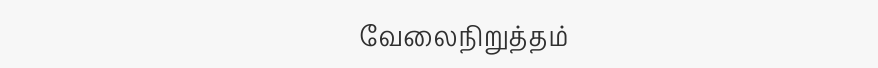வேலைநிறுத்தம்